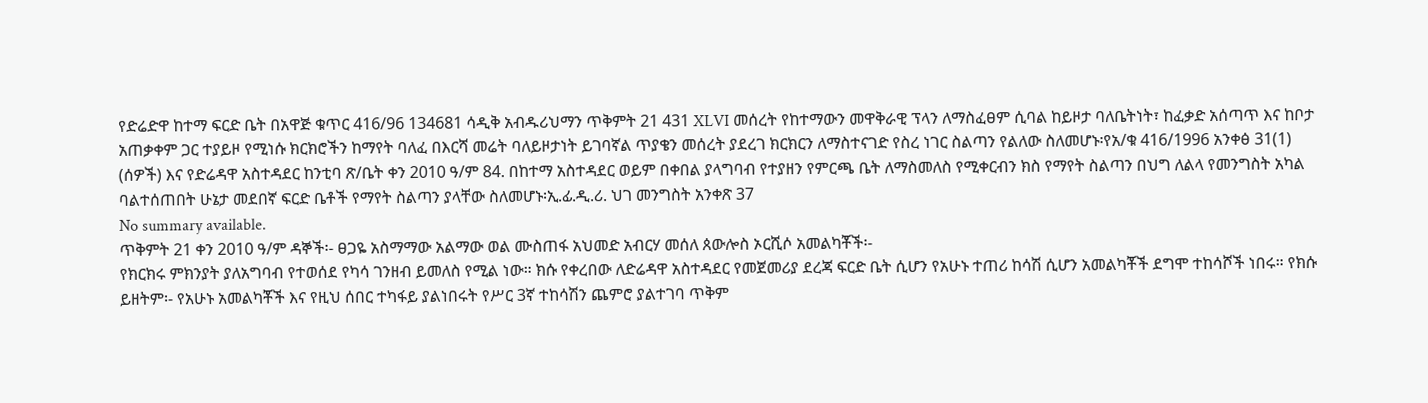የድሬድዋ ከተማ ፍርድ ቤት በአዋጅ ቁጥር 416/96 134681 ሳዲቅ አብዱሪህማን ጥቅምት 21 431 XLVI መሰረት የከተማውን መዋቅራዊ ፕላን ለማስፈፀም ሲባል ከይዞታ ባለቤትነት፣ ከፈቃድ አሰጣጥ እና ከቦታ አጠቃቀም ጋር ተያይዞ የሚነሱ ክርክሮችን ከማየት ባለፈ በእርሻ መሬት ባለይዞታነት ይገባኛል ጥያቄን መሰረት ያደረገ ክርክርን ለማስተናገድ የስረ ነገር ስልጣን የልለው ስለመሆኑ፡የአ/ቁ 416/1996 አንቀፅ 31(1) (ሰዎች) እና የድሬዳዋ አስተዳደር ከንቲባ ጽ/ቤት ቀን 2010 ዓ/ም 84. በከተማ አስተዳደር ወይም በቀበል ያላግባብ የተያዘን የምርጫ ቤት ለማስመለስ የሚቀርብን ክስ የማየት ስልጣን በህግ ለልላ የመንግስት አካል ባልተሰጠበት ሁኔታ መደበኛ ፍርድ ቤቶች የማየት ስልጣን ያላቸው ስለመሆኑ፡ኢ.ፊ.ዲ.ሪ. ህገ መንግስት አንቀጽ 37
No summary available.
ጥቅምት 21 ቀን 2010 ዓ/ም ዳኞች፡- ፀጋዬ አስማማው አልማው ወል ሙስጠፋ አህመድ አብርሃ መሰለ ጰውሎስ ኦርሺሶ አመልካቾች፡-
የክርክሩ ምክንያት ያለአግባብ የተወሰደ የካሳ ገንዘብ ይመለስ የሚል ነው። ክሱ የቀረበው ለድሬዳዋ አስተዳደር የመጀመሪያ ደረጃ ፍርድ ቤት ሲሆን የአሁኑ ተጠሪ ከሳሽ ሲሆን አመልካቾች ደግሞ ተከሳሾች ነበሩ። የክሱ ይዘትም፡- የአሁኑ አመልካቾች እና የዚህ ሰበር ተካፋይ ያልነበሩት የሥር 3ኛ ተከሳሽን ጨምሮ ያልተገባ ጥቅም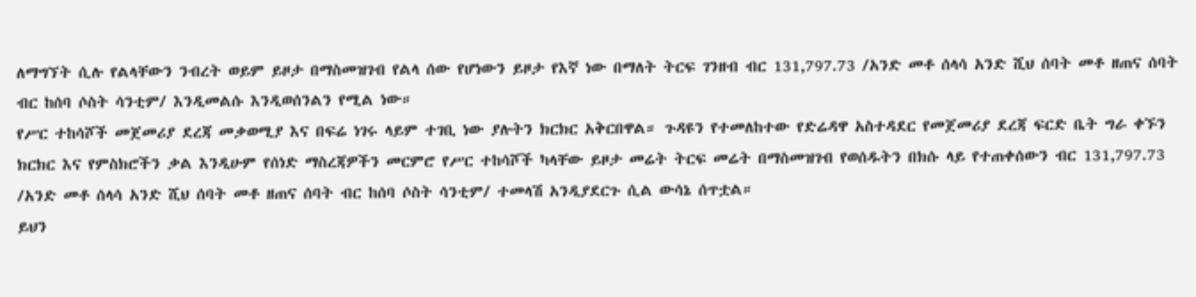ለማግኘት ሲሉ የልላቸውን ንብረት ወይም ይዞታ በማስመዝገብ የልላ ሰው የሆነውን ይዞታ የእኛ ነው በማለት ትርፍ ገንዘብ ብር 131,797.73 /አንድ መቶ ሰላሳ አንድ ሺህ ሰባት መቶ ዘጠና ሰባት ብር ከሰባ ሶስት ሳንቲም/ እንዲመልሱ እንዲወሰንልን የሚል ነው።
የሥር ተከሳሾች መጀመሪያ ደረጃ መቃወሚያ እና በፍሬ ነገሩ ላይም ተገቢ ነው ያሉትን ክርክር አቅርበዋል። ጉዳዩን የተመለከተው የድሬዳዋ አስተዳደር የመጀመሪያ ደረጃ ፍርድ ቤት ግራ ቀኙን ክርክር እና የምስክሮችን ቃል እንዲሁም የሰነድ ማስረጃዎችን መርምሮ የሥር ተከሳሾች ካላቸው ይዞታ መሬት ትርፍ መሬት በማስመዝገብ የወሰዱትን በክሱ ላይ የተጠቀሰውን ብር 131,797.73 /አንድ መቶ ሰላሳ አንድ ሺህ ሰባት መቶ ዘጠና ሰባት ብር ከሰባ ሶስት ሳንቲም/ ተመላሽ አንዲያደርጉ ሲል ውሳኔ ሰጥቷል።
ይህን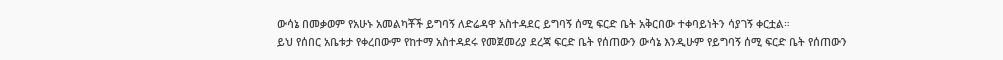ውሳኔ በመቃወም የአሁኑ አመልካቾች ይግባኝ ለድሬዳዋ አስተዳደር ይግባኝ ሰሚ ፍርድ ቤት አቅርበው ተቀባይነትን ሳያገኝ ቀርቷል።
ይህ የሰበር አቤቱታ የቀረበውም የከተማ አስተዳደሩ የመጀመሪያ ደረጃ ፍርድ ቤት የሰጠውን ውሳኔ እንዲሁም የይግባኝ ሰሚ ፍርድ ቤት የሰጠውን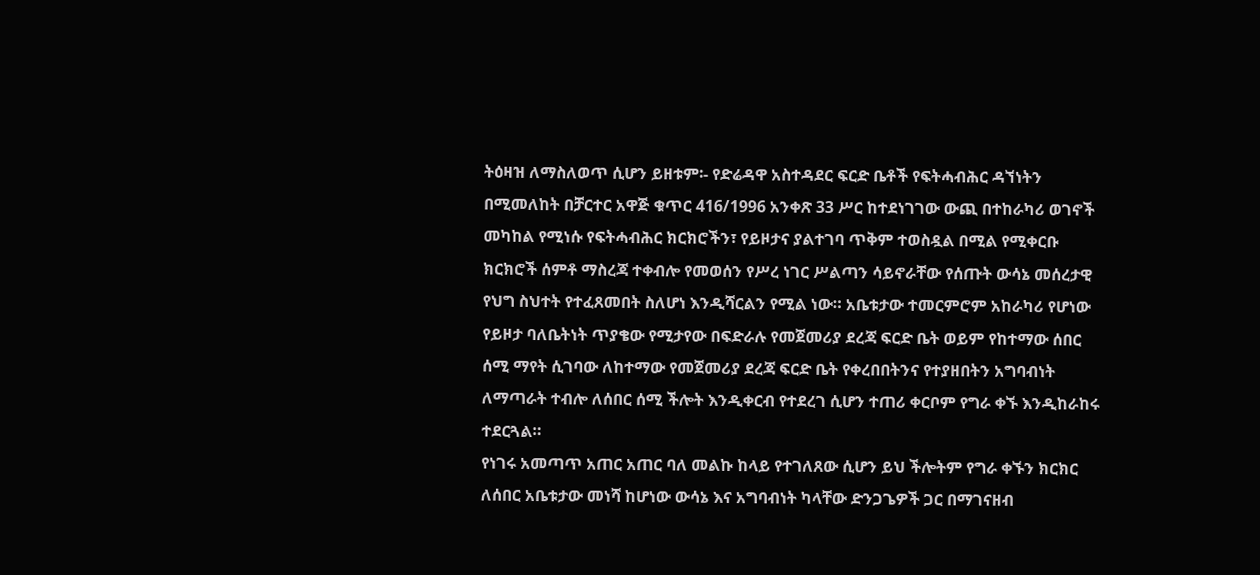ትዕዛዝ ለማስለወጥ ሲሆን ይዘቱም፡- የድሬዳዋ አስተዳደር ፍርድ ቤቶች የፍትሓብሕር ዳኘነትን በሚመለከት በቻርተር አዋጅ ቁጥር 416/1996 አንቀጽ 33 ሥር ከተደነገገው ውጪ በተከራካሪ ወገኖች መካከል የሚነሱ የፍትሓብሕር ክርክሮችን፣ የይዞታና ያልተገባ ጥቅም ተወስዷል በሚል የሚቀርቡ ክርክሮች ሰምቶ ማስረጃ ተቀብሎ የመወሰን የሥረ ነገር ሥልጣን ሳይኖራቸው የሰጡት ውሳኔ መሰረታዊ የህግ ስህተት የተፈጸመበት ስለሆነ እንዲሻርልን የሚል ነው። አቤቱታው ተመርምሮም አከራካሪ የሆነው የይዞታ ባለቤትነት ጥያቄው የሚታየው በፍድራሉ የመጀመሪያ ደረጃ ፍርድ ቤት ወይም የከተማው ሰበር ሰሚ ማየት ሲገባው ለከተማው የመጀመሪያ ደረጃ ፍርድ ቤት የቀረበበትንና የተያዘበትን አግባብነት ለማጣራት ተብሎ ለሰበር ሰሚ ችሎት እንዲቀርብ የተደረገ ሲሆን ተጠሪ ቀርቦም የግራ ቀኙ እንዲከራከሩ ተደርጓል።
የነገሩ አመጣጥ አጠር አጠር ባለ መልኩ ከላይ የተገለጸው ሲሆን ይህ ችሎትም የግራ ቀኙን ክርክር ለሰበር አቤቱታው መነሻ ከሆነው ውሳኔ እና አግባብነት ካላቸው ድንጋጌዎች ጋር በማገናዘብ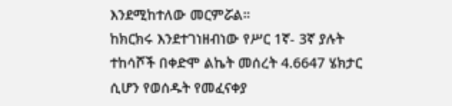እንደሚከተለው መርምሯል።
ከክርክሩ እንደተገነዘብነው የሥር 1ኛ- 3ኛ ያሉት ተከሳሾች በቀድሞ ልኬት መሰረት 4.6647 ሄክታር ሲሆን የወሰዱት የመፈናቀያ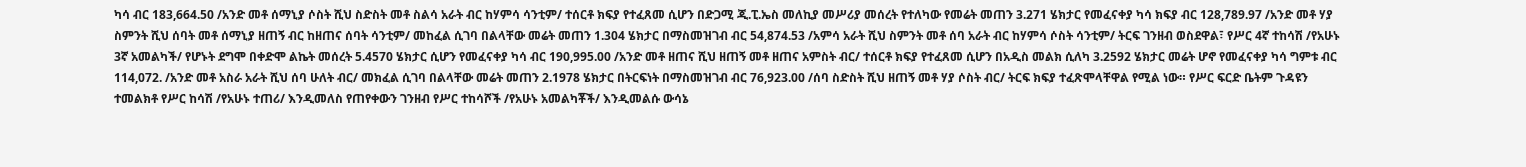ካሳ ብር 183,664.50 /አንድ መቶ ሰማኒያ ሶስት ሺህ ስድስት መቶ ስልሳ አራት ብር ከሃምሳ ሳንቲም/ ተሰርቶ ክፍያ የተፈጸመ ሲሆን በድጋሚ ጂ.ፒ.ኤስ መለኪያ መሥሪያ መሰረት የተለካው የመሬት መጠን 3.271 ሄክታር የመፈናቀያ ካሳ ክፍያ ብር 128,789.97 /አንድ መቶ ሃያ ስምንት ሺህ ሰባት መቶ ሰማኒያ ዘጠኝ ብር ከዘጠና ሰባት ሳንቲም/ መከፈል ሲገባ በልላቸው መሬት መጠን 1.304 ሄክታር በማስመዝገብ ብር 54,874.53 /አምሳ አራት ሺህ ስምንት መቶ ሰባ አራት ብር ከሃምሳ ሶስት ሳንቲም/ ትርፍ ገንዘብ ወስደዋል፣ የሥር 4ኛ ተከሳሽ /የአሁኑ 3ኛ አመልካች/ የሆኑት ደግሞ በቀድሞ ልኬት መሰረት 5.4570 ሄክታር ሲሆን የመፈናቀያ ካሳ ብር 190,995.00 /አንድ መቶ ዘጠና ሺህ ዘጠኝ መቶ ዘጠና አምስት ብር/ ተሰርቶ ክፍያ የተፈጸመ ሲሆን በአዲስ መልክ ሲለካ 3.2592 ሄክታር መሬት ሆኖ የመፈናቀያ ካሳ ግምቱ ብር 114,072. /አንድ መቶ አስራ አራት ሺህ ሰባ ሁለት ብር/ መክፈል ሲገባ በልላቸው መሬት መጠን 2.1978 ሄክታር በትርፍነት በማስመዝገብ ብር 76,923.00 /ሰባ ስድስት ሺህ ዘጠኝ መቶ ሃያ ሶስት ብር/ ትርፍ ክፍያ ተፈጽሞላቸዋል የሚል ነው። የሥር ፍርድ ቤትም ጉዳዩን ተመልክቶ የሥር ከሳሽ /የአሁኑ ተጠሪ/ እንዲመለስ የጠየቀውን ገንዘብ የሥር ተከሳሾች /የአሁኑ አመልካቾች/ እንዲመልሱ ውሳኔ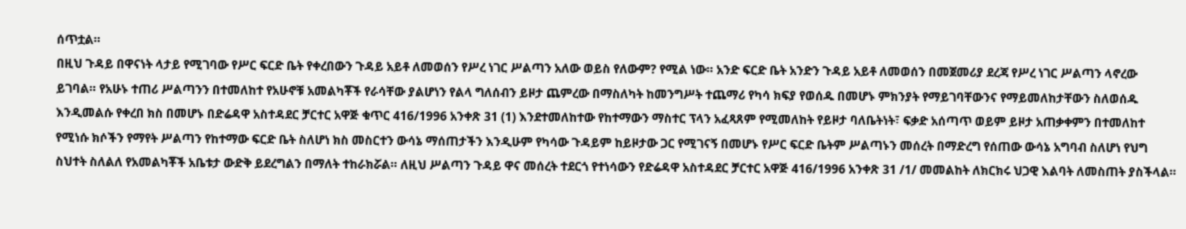ሰጥቷል።
በዚህ ጉዳይ በዋናነት ላታይ የሚገባው የሥር ፍርድ ቤት የቀረበውን ጉዳይ አይቶ ለመወሰን የሥረ ነገር ሥልጣን አለው ወይስ የለውም? የሚል ነው። አንድ ፍርድ ቤት አንድን ጉዳይ አይቶ ለመወሰን በመጀመሪያ ደረጃ የሥረ ነገር ሥልጣን ላኖረው ይገባል። የአሁኑ ተጠሪ ሥልጣንን በተመለከተ የአሁኖቹ አመልካቾች የራሳቸው ያልሆነን የልላ ግለሰብን ይዞታ ጨምረው በማስለካት ከመንግሥት ተጨማሪ የካሳ ክፍያ የወሰዱ በመሆኑ ምክንያት የማይገባቸውንና የማይመለከታቸውን ስለወሰዱ እንዲመልሱ የቀረበ ክስ በመሆኑ በድሬዳዋ አስተዳደር ቻርተር አዋጅ ቁጥር 416/1996 አንቀጽ 31 (1) እንደተመለከተው የከተማውን ማስተር ፕላን አፈጻጸም የሚመለከት የይዞታ ባለቤትነት፣ ፍቃድ አሰጣጥ ወይም ይዞታ አጠቃቀምን በተመለከተ የሚነሱ ክሶችን የማየት ሥልጣን የከተማው ፍርድ ቤት ስለሆነ ክስ መስርተን ውሳኔ ማሰጠታችን እንዲሁም የካሳው ጉዳይም ከይዞታው ጋር የሚገናኝ በመሆኑ የሥር ፍርድ ቤትም ሥልጣኑን መሰረት በማድረግ የሰጠው ውሳኔ አግባብ ስለሆነ የህግ ስህተት ስለልለ የአመልካቾች አቤቱታ ውድቅ ይደረግልን በማለት ተከራክሯል። ለዚህ ሥልጣን ጉዳይ ዋና መሰረት ተደርጎ የተነሳውን የድሬዳዋ አስተዳደር ቻርተር አዋጅ 416/1996 አንቀጽ 31 /1/ መመልከት ለክርክሩ ህጋዊ እልባት ለመስጠት ያስችላል።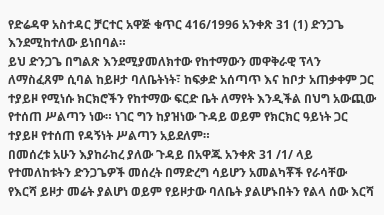የድሬዳዋ አስተዳር ቻርተር አዋጅ ቁጥር 416/1996 አንቀጽ 31 (1) ድንጋጌ እንደሚከተለው ይነበባል።
ይህ ድንጋጌ በግልጽ እንደሚያመለክተው የከተማውን መዋቅራዊ ፕላን ለማስፈጸም ሲባል ከይዞታ ባለቤትነት፣ ከፍቃድ አሰጣጥ እና ከቦታ አጠቃቀም ጋር ተያይዞ የሚነሱ ክርክሮችን የከተማው ፍርድ ቤት ለማየት እንዲችል በህግ አውጪው የተሰጠ ሥልጣን ነው። ነገር ግን ከያዝነው ጉዳይ ወይም የክርክር ዓይነት ጋር ተያይዞ የተሰጠ የዳኝነት ሥልጣን አይደለም።
በመሰረቱ አሁን እያከራከረ ያለው ጉዳይ በአዋጁ አንቀጽ 31 /1/ ላይ የተመለከቱትን ድንጋጌዎች መሰረት በማድረግ ሳይሆን አመልካቾች የራሳቸው የእርሻ ይዞታ መሬት ያልሆነ ወይም የይዞታው ባለቤት ያልሆኑበትን የልላ ሰው እርሻ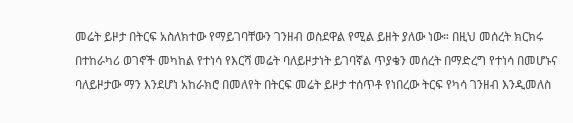መሬት ይዞታ በትርፍ አስለክተው የማይገባቸውን ገንዘብ ወስደዋል የሚል ይዘት ያለው ነው። በዚህ መሰረት ክርክሩ በተከራካሪ ወገኖች መካከል የተነሳ የእርሻ መሬት ባለይዞታነት ይገባኛል ጥያቄን መሰረት በማድረግ የተነሳ በመሆኑና ባለይዞታው ማን እንደሆነ አከራክሮ በመለየት በትርፍ መሬት ይዞታ ተሰጥቶ የነበረው ትርፍ የካሳ ገንዘብ እንዲመለስ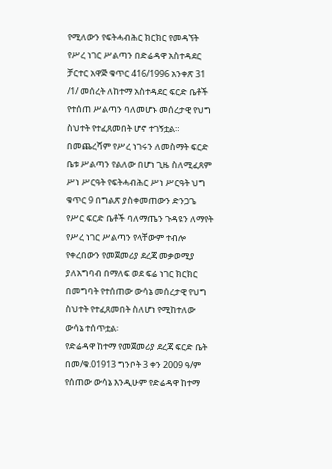የሚለውን የፍትሓብሕር ክርክር የመዳኘት የሥረ ነገር ሥልጣን በድሬዳዋ አስተዳደር ቻርተር አዋጅ ቁጥር 416/1996 አንቀጽ 31 /1/ መሰረት ለከተማ አስተዳደር ፍርድ ቤቶች የተሰጠ ሥልጣን ባለመሆኑ መሰረታዊ የህግ ስህተት የተፈጸመበት ሆኖ ተገኝቷል።
በመጨረሻም የሥረ ነገሩን ለመስማት ፍርድ ቤቱ ሥልጣን የልለው በሆነ ጊዜ ስለሚፈጸም ሥነ ሥርዓት የፍትሓብሕር ሥነ ሥርዓት ህግ ቁጥር 9 በግልጽ ያስቀመጠውን ድንጋጌ የሥር ፍርድ ቤቶች ባለማጤን ጉዳዩን ለማየት የሥረ ነገር ሥልጣን የላቸውም ተብሎ የቀረበውን የመጀመሪያ ደረጃ መቃወሚያ ያለአግባብ በማለፍ ወደ ፍሬ ነገር ክርክር በመግባት የተሰጠው ውሳኔ መሰረታዊ የህግ ስህተት የተፈጸመበት ስለሆነ የሚከተለው ውሳኔ ተሰጥቷል፡
የድሬዳዋ ከተማ የመጀመሪያ ደረጃ ፍርድ ቤት በመ/ቁ.01913 ግንቦት 3 ቀን 2009 ዓ/ም የሰጠው ውሳኔ እንዲሁም የድሬዳዋ ከተማ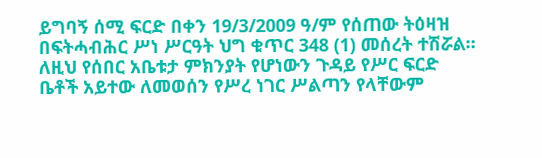ይግባኝ ሰሚ ፍርድ በቀን 19/3/2009 ዓ/ም የሰጠው ትዕዛዝ በፍትሓብሕር ሥነ ሥርዓት ህግ ቁጥር 348 (1) መሰረት ተሽሯል።
ለዚህ የሰበር አቤቱታ ምክንያት የሆነውን ጉዳይ የሥር ፍርድ ቤቶች አይተው ለመወሰን የሥረ ነገር ሥልጣን የላቸውም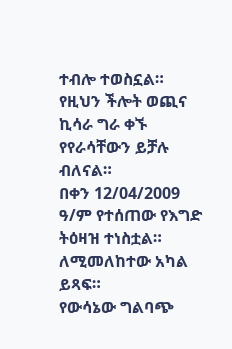ተብሎ ተወስኗል።
የዚህን ችሎት ወጪና ኪሳራ ግራ ቀኙ የየራሳቸውን ይቻሉ ብለናል።
በቀን 12/04/2009 ዓ/ም የተሰጠው የእግድ ትዕዛዝ ተነስቷል። ለሚመለከተው አካል ይጻፍ።
የውሳኔው ግልባጭ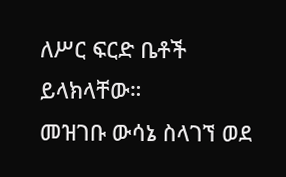ለሥር ፍርድ ቤቶች ይላክላቸው።
መዝገቡ ውሳኔ ስላገኘ ወደ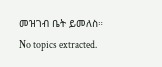መዝገብ ቤት ይመለስ።
No topics extracted.